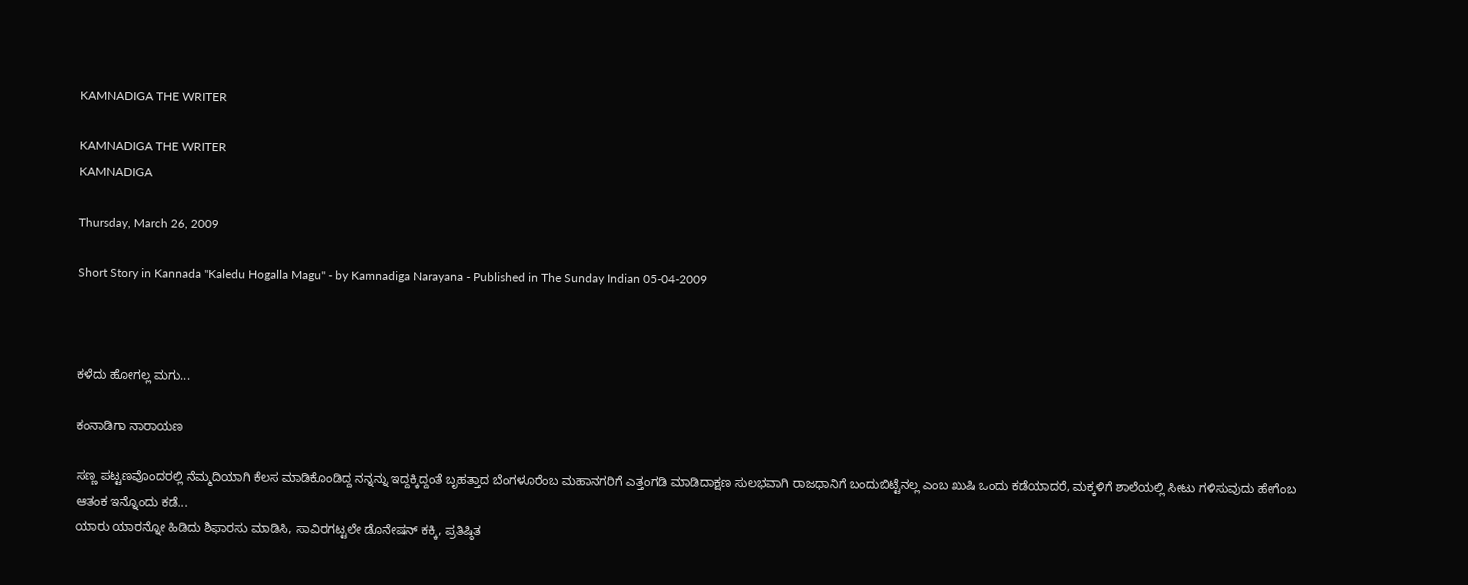KAMNADIGA THE WRITER

KAMNADIGA THE WRITER
KAMNADIGA

Thursday, March 26, 2009

Short Story in Kannada "Kaledu Hogalla Magu" - by Kamnadiga Narayana - Published in The Sunday Indian 05-04-2009



ಕಳೆದು ಹೋಗಲ್ಲ ಮಗು...

ಕಂನಾಡಿಗಾ ನಾರಾಯಣ

ಸಣ್ಣ ಪಟ್ಟಣವೊಂದರಲ್ಲಿ ನೆಮ್ಮದಿಯಾಗಿ ಕೆಲಸ ಮಾಡಿಕೊಂಡಿದ್ದ ನನ್ನನ್ನು ಇದ್ದಕ್ಕಿದ್ದಂತೆ ಬೃಹತ್ತಾದ ಬೆಂಗಳೂರೆಂಬ ಮಹಾನಗರಿಗೆ ಎತ್ತಂಗಡಿ ಮಾಡಿದಾಕ್ಷಣ ಸುಲಭವಾಗಿ ರಾಜಧಾನಿಗೆ ಬಂದುಬಿಟ್ಟೆನಲ್ಲ ಎಂಬ ಖುಷಿ ಒಂದು ಕಡೆಯಾದರೆ, ಮಕ್ಕಳಿಗೆ ಶಾಲೆಯಲ್ಲಿ ಸೀಟು ಗಳಿಸುವುದು ಹೇಗೆಂಬ ಆತಂಕ ಇನ್ನೊಂದು ಕಡೆ...
ಯಾರು ಯಾರನ್ನೋ ಹಿಡಿದು ಶಿಫಾರಸು ಮಾಡಿಸಿ, ಸಾವಿರಗಟ್ಟಲೇ ಡೊನೇಷನ್ ಕಕ್ಕಿ, ಪ್ರತಿಷ್ಠಿತ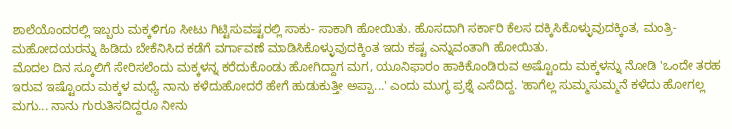ಶಾಲೆಯೊಂದರಲ್ಲಿ ಇಬ್ಬರು ಮಕ್ಕಳಿಗೂ ಸೀಟು ಗಿಟ್ಟಿಸುವಷ್ಟರಲ್ಲಿ ಸಾಕು- ಸಾಕಾಗಿ ಹೋಯಿತು. ಹೊಸದಾಗಿ ಸರ್ಕಾರಿ ಕೆಲಸ ದಕ್ಕಿಸಿಕೊಳ್ಳುವುದಕ್ಕಿಂತ, ಮಂತ್ರಿ- ಮಹೋದಯರನ್ನು ಹಿಡಿದು ಬೇಕೆನಿಸಿದ ಕಡೆಗೆ ವರ್ಗಾವಣೆ ಮಾಡಿಸಿಕೊಳ್ಳುವುದಕ್ಕಿಂತ ಇದು ಕಷ್ಟ ಎನ್ನುವಂತಾಗಿ ಹೋಯಿತು.
ಮೊದಲ ದಿನ ಸ್ಕೂಲಿಗೆ ಸೇರಿಸಲೆಂದು ಮಕ್ಕಳನ್ನ ಕರೆದುಕೊಂಡು ಹೋಗಿದ್ದಾಗ ಮಗ, ಯೂನಿಫಾರಂ ಹಾಕಿಕೊಂಡಿರುವ ಅಷ್ಟೊಂದು ಮಕ್ಕಳನ್ನು ನೋಡಿ 'ಒಂದೇ ತರಹ ಇರುವ ಇಷ್ಟೊಂದು ಮಕ್ಕಳ ಮಧ್ಯೆ ನಾನು ಕಳೆದುಹೋದರೆ ಹೇಗೆ ಹುಡುಕುತ್ತೀ ಅಪ್ಪಾ...' ಎಂದು ಮುಗ್ಧ ಪ್ರಶ್ನೆ ಎಸೆದಿದ್ದ. 'ಹಾಗೆಲ್ಲ ಸುಮ್ಮಸುಮ್ಮನೆ ಕಳೆದು ಹೋಗಲ್ಲ ಮಗು... ನಾನು ಗುರುತಿಸದಿದ್ದರೂ ನೀನು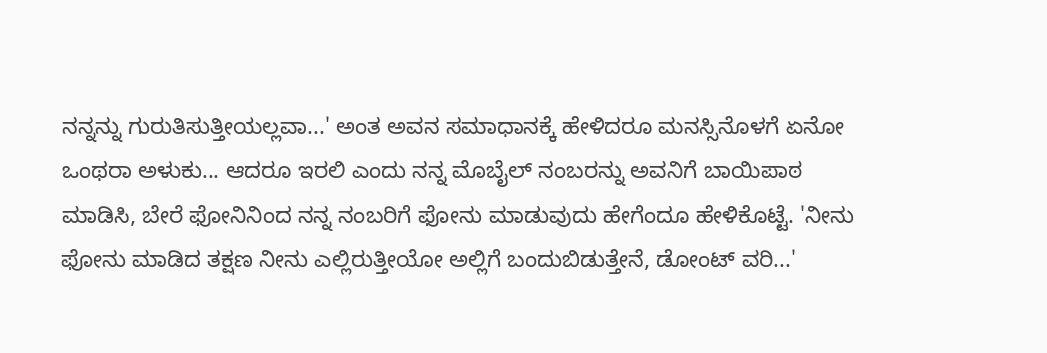ನನ್ನನ್ನು ಗುರುತಿಸುತ್ತೀಯಲ್ಲವಾ...' ಅಂತ ಅವನ ಸಮಾಧಾನಕ್ಕೆ ಹೇಳಿದರೂ ಮನಸ್ಸಿನೊಳಗೆ ಏನೋ ಒಂಥರಾ ಅಳುಕು... ಆದರೂ ಇರಲಿ ಎಂದು ನನ್ನ ಮೊಬೈಲ್ ನಂಬರನ್ನು ಅವನಿಗೆ ಬಾಯಿಪಾಠ ಮಾಡಿಸಿ, ಬೇರೆ ಫೋನಿನಿಂದ ನನ್ನ ನಂಬರಿಗೆ ಫೋನು ಮಾಡುವುದು ಹೇಗೆಂದೂ ಹೇಳಿಕೊಟ್ಟೆ. 'ನೀನು ಫೋನು ಮಾಡಿದ ತಕ್ಷಣ ನೀನು ಎಲ್ಲಿರುತ್ತೀಯೋ ಅಲ್ಲಿಗೆ ಬಂದುಬಿಡುತ್ತೇನೆ, ಡೋಂಟ್ ವರಿ...'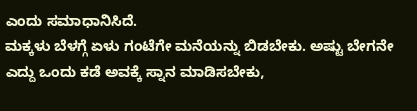ಎಂದು ಸಮಾಧಾನಿಸಿದೆ.
ಮಕ್ಕಳು ಬೆಳಗ್ಗೆ ಏಳು ಗಂಟೆಗೇ ಮನೆಯನ್ನು ಬಿಡಬೇಕು. ಅಷ್ಟು ಬೇಗನೇ ಎದ್ದು ಒಂದು ಕಡೆ ಅವಕ್ಕೆ ಸ್ನಾನ ಮಾಡಿಸಬೇಕು,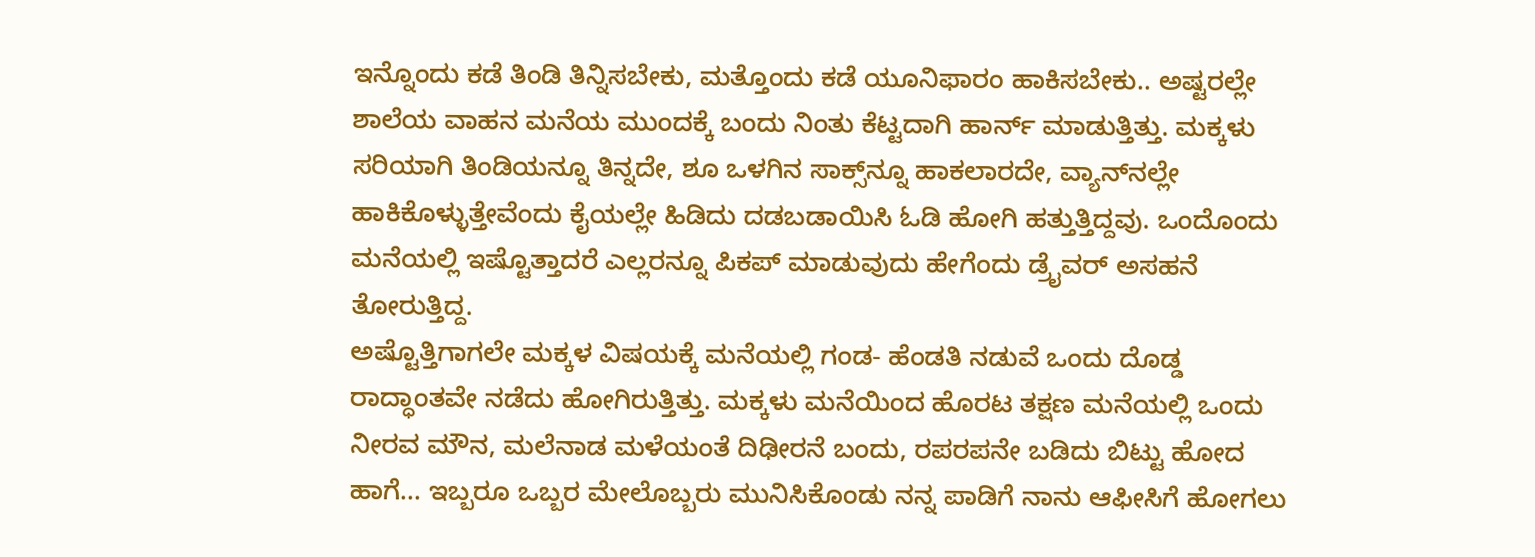ಇನ್ನೊಂದು ಕಡೆ ತಿಂಡಿ ತಿನ್ನಿಸಬೇಕು, ಮತ್ತೊಂದು ಕಡೆ ಯೂನಿಫಾರಂ ಹಾಕಿಸಬೇಕು.. ಅಷ್ಟರಲ್ಲೇ ಶಾಲೆಯ ವಾಹನ ಮನೆಯ ಮುಂದಕ್ಕೆ ಬಂದು ನಿಂತು ಕೆಟ್ಟದಾಗಿ ಹಾರ್ನ್ ಮಾಡುತ್ತಿತ್ತು. ಮಕ್ಕಳು ಸರಿಯಾಗಿ ತಿಂಡಿಯನ್ನೂ ತಿನ್ನದೇ, ಶೂ ಒಳಗಿನ ಸಾಕ್ಸ್‌ನ್ನೂ ಹಾಕಲಾರದೇ, ವ್ಯಾನ್‌ನಲ್ಲೇ ಹಾಕಿಕೊಳ್ಳುತ್ತೇವೆಂದು ಕೈಯಲ್ಲೇ ಹಿಡಿದು ದಡಬಡಾಯಿಸಿ ಓಡಿ ಹೋಗಿ ಹತ್ತುತ್ತಿದ್ದವು. ಒಂದೊಂದು ಮನೆಯಲ್ಲಿ ಇಷ್ಟೊತ್ತಾದರೆ ಎಲ್ಲರನ್ನೂ ಪಿಕಪ್ ಮಾಡುವುದು ಹೇಗೆಂದು ಡ್ರೈವರ್ ಅಸಹನೆ ತೋರುತ್ತಿದ್ದ.
ಅಷ್ಟೊತ್ತಿಗಾಗಲೇ ಮಕ್ಕಳ ವಿಷಯಕ್ಕೆ ಮನೆಯಲ್ಲಿ ಗಂಡ- ಹೆಂಡತಿ ನಡುವೆ ಒಂದು ದೊಡ್ಡ ರಾದ್ಧಾಂತವೇ ನಡೆದು ಹೋಗಿರುತ್ತಿತ್ತು. ಮಕ್ಕಳು ಮನೆಯಿಂದ ಹೊರಟ ತಕ್ಷಣ ಮನೆಯಲ್ಲಿ ಒಂದು ನೀರವ ಮೌನ, ಮಲೆನಾಡ ಮಳೆಯಂತೆ ದಿಢೀರನೆ ಬಂದು, ರಪರಪನೇ ಬಡಿದು ಬಿಟ್ಟು ಹೋದ ಹಾಗೆ... ಇಬ್ಬರೂ ಒಬ್ಬರ ಮೇಲೊಬ್ಬರು ಮುನಿಸಿಕೊಂಡು ನನ್ನ ಪಾಡಿಗೆ ನಾನು ಆಫೀಸಿಗೆ ಹೋಗಲು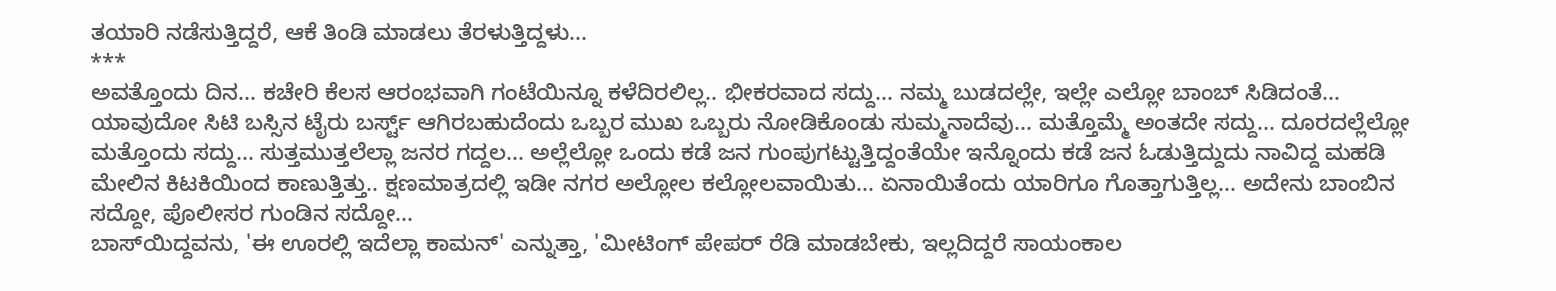ತಯಾರಿ ನಡೆಸುತ್ತಿದ್ದರೆ, ಆಕೆ ತಿಂಡಿ ಮಾಡಲು ತೆರಳುತ್ತಿದ್ದಳು...
***
ಅವತ್ತೊಂದು ದಿನ... ಕಚೇರಿ ಕೆಲಸ ಆರಂಭವಾಗಿ ಗಂಟೆಯಿನ್ನೂ ಕಳೆದಿರಲಿಲ್ಲ.. ಭೀಕರವಾದ ಸದ್ದು... ನಮ್ಮ ಬುಡದಲ್ಲೇ, ಇಲ್ಲೇ ಎಲ್ಲೋ ಬಾಂಬ್ ಸಿಡಿದಂತೆ... ಯಾವುದೋ ಸಿಟಿ ಬಸ್ಸಿನ ಟೈರು ಬರ್ಸ್ಟ್ ಆಗಿರಬಹುದೆಂದು ಒಬ್ಬರ ಮುಖ ಒಬ್ಬರು ನೋಡಿಕೊಂಡು ಸುಮ್ಮನಾದೆವು... ಮತ್ತೊಮ್ಮೆ ಅಂತದೇ ಸದ್ದು... ದೂರದಲ್ಲೆಲ್ಲೋ ಮತ್ತೊಂದು ಸದ್ದು... ಸುತ್ತಮುತ್ತಲೆಲ್ಲಾ ಜನರ ಗದ್ದಲ... ಅಲ್ಲೆಲ್ಲೋ ಒಂದು ಕಡೆ ಜನ ಗುಂಪುಗಟ್ಟುತ್ತಿದ್ದಂತೆಯೇ ಇನ್ನೊಂದು ಕಡೆ ಜನ ಓಡುತ್ತಿದ್ದುದು ನಾವಿದ್ದ ಮಹಡಿ ಮೇಲಿನ ಕಿಟಕಿಯಿಂದ ಕಾಣುತ್ತಿತ್ತು.. ಕ್ಷಣಮಾತ್ರದಲ್ಲಿ ಇಡೀ ನಗರ ಅಲ್ಲೋಲ ಕಲ್ಲೋಲವಾಯಿತು... ಏನಾಯಿತೆಂದು ಯಾರಿಗೂ ಗೊತ್ತಾಗುತ್ತಿಲ್ಲ... ಅದೇನು ಬಾಂಬಿನ ಸದ್ದೋ, ಪೊಲೀಸರ ಗುಂಡಿನ ಸದ್ದೋ...
ಬಾಸ್‌ಯಿದ್ದವನು, 'ಈ ಊರಲ್ಲಿ ಇದೆಲ್ಲಾ ಕಾಮನ್' ಎನ್ನುತ್ತಾ, 'ಮೀಟಿಂಗ್ ಪೇಪರ್ ರೆಡಿ ಮಾಡಬೇಕು, ಇಲ್ಲದಿದ್ದರೆ ಸಾಯಂಕಾಲ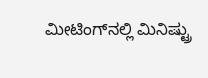ಮೀಟಿಂಗ್‌ನಲ್ಲಿ ಮಿನಿಷ್ಟ್ರು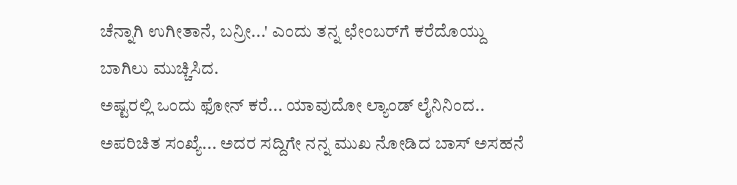ಚೆನ್ನಾಗಿ ಉಗೀತಾನೆ, ಬನ್ರೀ...' ಎಂದು ತನ್ನ ಛೇಂಬರ್‌ಗೆ ಕರೆದೊಯ್ದು ಬಾಗಿಲು ಮುಚ್ಚಿಸಿದ.
ಅಷ್ಟರಲ್ಲಿ ಒಂದು ಫೋನ್ ಕರೆ... ಯಾವುದೋ ಲ್ಯಾಂಡ್ ಲೈನಿನಿಂದ.. ಅಪರಿಚಿತ ಸಂಖ್ಯೆ... ಅದರ ಸದ್ದಿಗೇ ನನ್ನ ಮುಖ ನೋಡಿದ ಬಾಸ್ ಅಸಹನೆ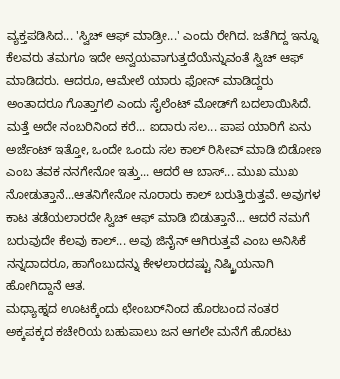ವ್ಯಕ್ತಪಡಿಸಿದ... 'ಸ್ವಿಚ್ ಆಫ್ ಮಾಡ್ರೀ...' ಎಂದು ರೇಗಿದ. ಜತೆಗಿದ್ದ ಇನ್ನೂ ಕೆಲವರು ತಮಗೂ ಇದೇ ಅನ್ವಯವಾಗುತ್ತದೆಯೆನ್ನುವಂತೆ ಸ್ವಿಚ್ ಆಫ್ ಮಾಡಿದರು. ಆದರೂ, ಆಮೇಲೆ ಯಾರು ಫೋನ್ ಮಾಡಿದ್ದರು ಅಂತಾದರೂ ಗೊತ್ತಾಗಲಿ ಎಂದು ಸೈಲೆಂಟ್ ಮೋಡ್‌ಗೆ ಬದಲಾಯಿಸಿದೆ. ಮತ್ತೆ ಅದೇ ನಂಬರಿನಿಂದ ಕರೆ... ಐದಾರು ಸಲ... ಪಾಪ ಯಾರಿಗೆ ಏನು ಅರ್ಜೆಂಟ್ ಇತ್ತೋ, ಒಂದೇ ಒಂದು ಸಲ ಕಾಲ್ ರಿಸೀವ್ ಮಾಡಿ ಬಿಡೋಣ ಎಂಬ ತವಕ ನನಗೇನೋ ಇತ್ತು... ಆದರೆ ಆ ಬಾಸ್... ಮುಖ ಮುಖ ನೋಡುತ್ತಾನೆ...ಆತನಿಗೇನೋ ನೂರಾರು ಕಾಲ್ ಬರುತ್ತಿರುತ್ತವೆ. ಅವುಗಳ ಕಾಟ ತಡೆಯಲಾರದೇ ಸ್ವಿಚ್ ಆಫ್ ಮಾಡಿ ಬಿಡುತ್ತಾನೆ... ಆದರೆ ನಮಗೆ ಬರುವುದೇ ಕೆಲವು ಕಾಲ್... ಅವು ಜಿನೈನ್ ಆಗಿರುತ್ತವೆ ಎಂಬ ಅನಿಸಿಕೆ ನನ್ನದಾದರೂ, ಹಾಗೆಂಬುದನ್ನು ಕೇಳಲಾರದಷ್ಟು ನಿಷ್ಕ್ರಿಯನಾಗಿ ಹೋಗಿದ್ದಾನೆ ಆತ.
ಮಧ್ಯಾಹ್ನದ ಊಟಕ್ಕೆಂದು ಛೇಂಬರ್‌ನಿಂದ ಹೊರಬಂದ ನಂತರ ಅಕ್ಕಪಕ್ಕದ ಕಚೇರಿಯ ಬಹುಪಾಲು ಜನ ಆಗಲೇ ಮನೆಗೆ ಹೊರಟು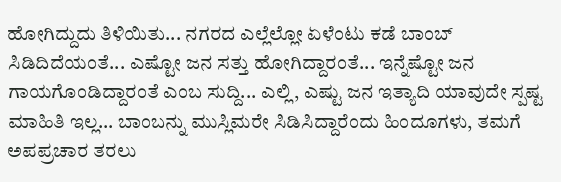ಹೋಗಿದ್ದುದು ತಿಳಿಯಿತು... ನಗರದ ಎಲ್ಲೆಲ್ಲೋ ಏಳೆಂಟು ಕಡೆ ಬಾಂಬ್ ಸಿಡಿದಿದೆಯಂತೆ... ಎಷ್ಟೋ ಜನ ಸತ್ತು ಹೋಗಿದ್ದಾರಂತೆ... ಇನ್ನೆಷ್ಟೋ ಜನ ಗಾಯಗೊಂಡಿದ್ದಾರಂತೆ ಎಂಬ ಸುದ್ದಿ... ಎಲ್ಲಿ, ಎಷ್ಟು ಜನ ಇತ್ಯಾದಿ ಯಾವುದೇ ಸ್ಪಷ್ಟ ಮಾಹಿತಿ ಇಲ್ಲ... ಬಾಂಬನ್ನು ಮುಸ್ಲಿಮರೇ ಸಿಡಿಸಿದ್ದಾರೆಂದು ಹಿಂದೂಗಳು, ತಮಗೆ ಅಪಪ್ರಚಾರ ತರಲು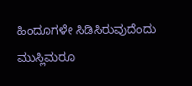ಹಿಂದೂಗಳೇ ಸಿಡಿಸಿರುವುದೆಂದು ಮುಸ್ಲಿಮರೂ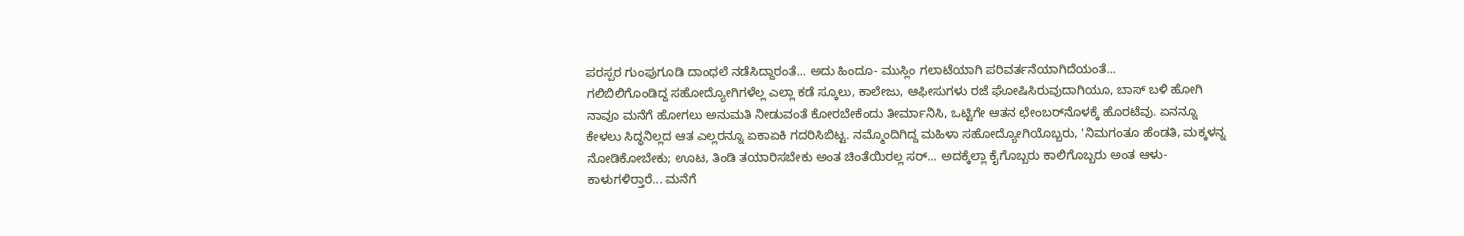ಪರಸ್ಪರ ಗುಂಪುಗೂಡಿ ದಾಂಧಲೆ ನಡೆಸಿದ್ದಾರಂತೆ... ಅದು ಹಿಂದೂ- ಮುಸ್ಲಿಂ ಗಲಾಟೆಯಾಗಿ ಪರಿವರ್ತನೆಯಾಗಿದೆಯಂತೆ...
ಗಲಿಬಿಲಿಗೊಂಡಿದ್ದ ಸಹೋದ್ಯೋಗಿಗಳೆಲ್ಲ ಎಲ್ಲಾ ಕಡೆ ಸ್ಕೂಲು, ಕಾಲೇಜು, ಆಫೀಸುಗಳು ರಜೆ ಘೋಷಿಸಿರುವುದಾಗಿಯೂ, ಬಾಸ್ ಬಳಿ ಹೋಗಿ ನಾವೂ ಮನೆಗೆ ಹೋಗಲು ಅನುಮತಿ ನೀಡುವಂತೆ ಕೋರಬೇಕೆಂದು ತೀರ್ಮಾನಿಸಿ, ಒಟ್ಟಿಗೇ ಆತನ ಛೇಂಬರ್‌ನೊಳಕ್ಕೆ ಹೊರಟೆವು. ಏನನ್ನೂ ಕೇಳಲು ಸಿದ್ಧನಿಲ್ಲದ ಆತ ಎಲ್ಲರನ್ನೂ ಏಕಾಏಕಿ ಗದರಿಸಿಬಿಟ್ಟ. ನಮ್ಮೊಂದಿಗಿದ್ದ ಮಹಿಳಾ ಸಹೋದ್ಯೋಗಿಯೊಬ್ಬರು, 'ನಿಮಗಂತೂ ಹೆಂಡತಿ, ಮಕ್ಕಳನ್ನ ನೋಡಿಕೋಬೇಕು; ಊಟ, ತಿಂಡಿ ತಯಾರಿಸಬೇಕು ಅಂತ ಚಿಂತೆಯಿರಲ್ಲ ಸರ್... ಅದಕ್ಕೆಲ್ಲಾ ಕೈಗೊಬ್ಬರು ಕಾಲಿಗೊಬ್ಬರು ಅಂತ ಆಳು- ಕಾಳುಗಳಿರ್‍ತಾರೆ... ಮನೆಗೆ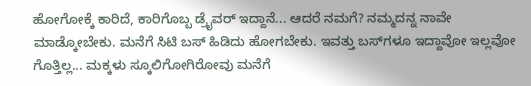ಹೋಗೋಕ್ಕೆ ಕಾರಿದೆ, ಕಾರಿಗೊಬ್ಬ ಡ್ರೈವರ್ ಇದ್ದಾನೆ... ಆದರೆ ನಮಗೆ? ನಮ್ಮದನ್ನ ನಾವೇ ಮಾಡ್ಕೋಬೇಕು. ಮನೆಗೆ ಸಿಟಿ ಬಸ್ ಹಿಡಿದು ಹೋಗಬೇಕು. ಇವತ್ತು ಬಸ್‌ಗಳೂ ಇದ್ದಾವೋ ಇಲ್ಲವೋ ಗೊತ್ತಿಲ್ಲ... ಮಕ್ಕಳು ಸ್ಕೂಲಿಗೋಗಿರೋವು ಮನೆಗೆ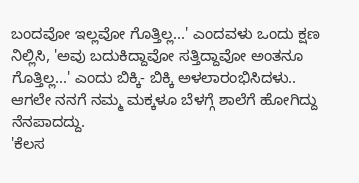ಬಂದವೋ ಇಲ್ಲವೋ ಗೊತ್ತಿಲ್ಲ...' ಎಂದವಳು ಒಂದು ಕ್ಷಣ ನಿಲ್ಲಿಸಿ, 'ಅವು ಬದುಕಿದ್ದಾವೋ ಸತ್ತಿದ್ದಾವೋ ಅಂತನೂ ಗೊತ್ತಿಲ್ಲ...' ಎಂದು ಬಿಕ್ಕಿ- ಬಿಕ್ಕಿ ಅಳಲಾರಂಭಿಸಿದಳು..
ಆಗಲೇ ನನಗೆ ನಮ್ಮ ಮಕ್ಕಳೂ ಬೆಳಗ್ಗೆ ಶಾಲೆಗೆ ಹೋಗಿದ್ದು ನೆನಪಾದದ್ದು.
'ಕೆಲಸ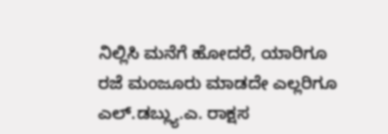ನಿಲ್ಲಿಸಿ ಮನೆಗೆ ಹೋದರೆ, ಯಾರಿಗೂ ರಜೆ ಮಂಜೂರು ಮಾಡದೇ ಎಲ್ಲರಿಗೂ ಎಲ್.ಡಬ್ಲ್ಯು.ಎ. ರಾಕ್ಷಸ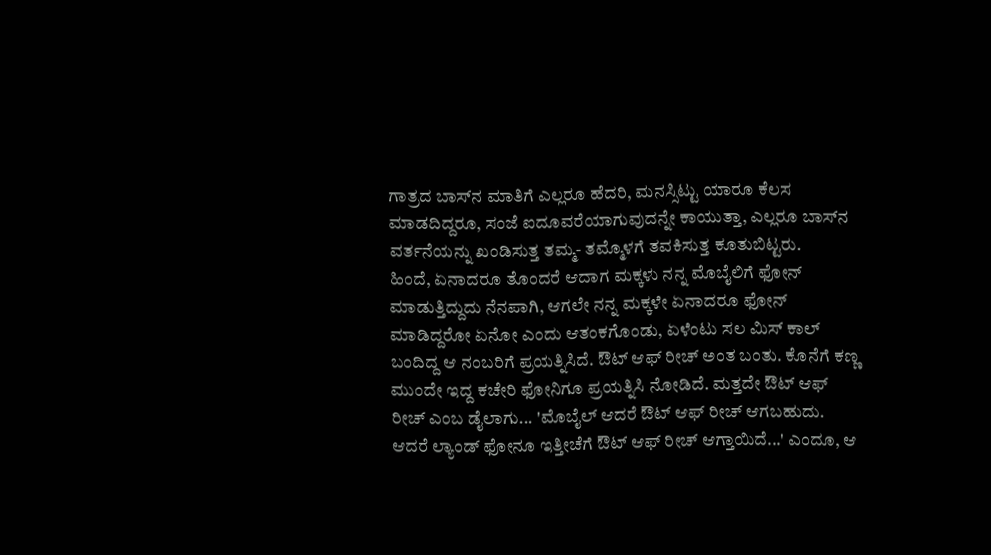ಗಾತ್ರದ ಬಾಸ್‌ನ ಮಾತಿಗೆ ಎಲ್ಲರೂ ಹೆದರಿ, ಮನಸ್ಸಿಟ್ಟು ಯಾರೂ ಕೆಲಸ ಮಾಡದಿದ್ದರೂ, ಸಂಜೆ ಐದೂವರೆಯಾಗುವುದನ್ನೇ ಕಾಯುತ್ತಾ, ಎಲ್ಲರೂ ಬಾಸ್‌ನ ವರ್ತನೆಯನ್ನು ಖಂಡಿಸುತ್ತ ತಮ್ಮ- ತಮ್ಮೊಳಗೆ ತವಕಿಸುತ್ತ ಕೂತುಬಿಟ್ಟರು.
ಹಿಂದೆ, ಏನಾದರೂ ತೊಂದರೆ ಆದಾಗ ಮಕ್ಕಳು ನನ್ನ ಮೊಬೈಲಿಗೆ ಫೋನ್ ಮಾಡುತ್ತಿದ್ದುದು ನೆನಪಾಗಿ, ಆಗಲೇ ನನ್ನ ಮಕ್ಕಳೇ ಏನಾದರೂ ಫೋನ್ ಮಾಡಿದ್ದರೋ ಏನೋ ಎಂದು ಆತಂಕಗೊಂಡು, ಏಳೆಂಟು ಸಲ ಮಿಸ್ ಕಾಲ್ ಬಂದಿದ್ದ ಆ ನಂಬರಿಗೆ ಪ್ರಯತ್ನಿಸಿದೆ. ಔಟ್ ಆಫ್ ರೀಚ್ ಅಂತ ಬಂತು. ಕೊನೆಗೆ ಕಣ್ಣ ಮುಂದೇ ಇದ್ದ ಕಚೇರಿ ಫೋನಿಗೂ ಪ್ರಯತ್ನಿಸಿ ನೋಡಿದೆ. ಮತ್ತದೇ ಔಟ್ ಆಫ್ ರೀಚ್ ಎಂಬ ಡೈಲಾಗು... 'ಮೊಬೈಲ್ ಆದರೆ ಔಟ್ ಆಫ್ ರೀಚ್ ಆಗಬಹುದು. ಆದರೆ ಲ್ಯಾಂಡ್ ಫೋನೂ ಇತ್ತೀಚೆಗೆ ಔಟ್ ಆಫ್ ರೀಚ್ ಆಗ್ತಾಯಿದೆ...' ಎಂದೂ, ಆ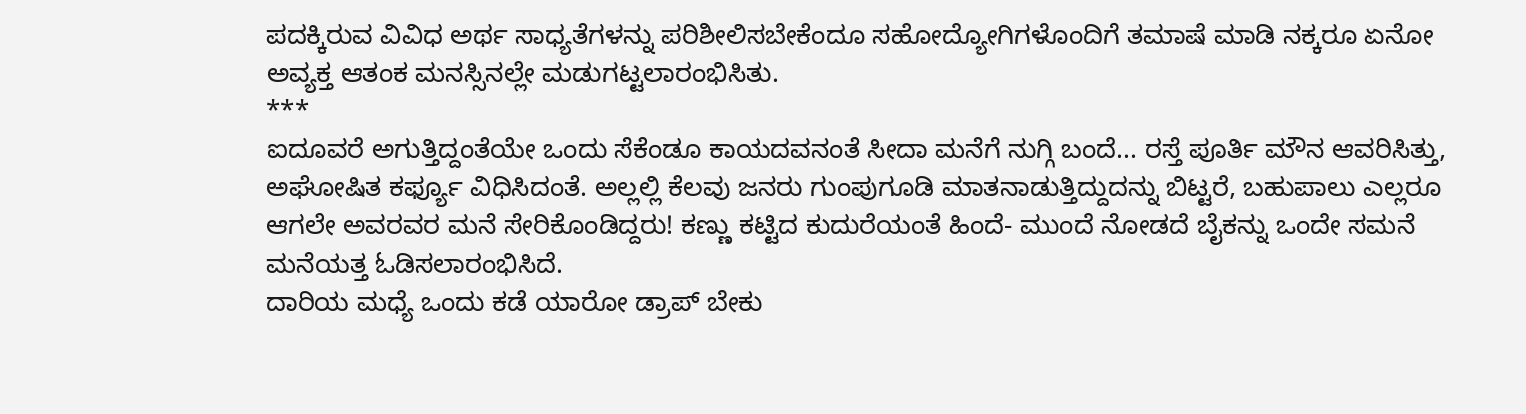ಪದಕ್ಕಿರುವ ವಿವಿಧ ಅರ್ಥ ಸಾಧ್ಯತೆಗಳನ್ನು ಪರಿಶೀಲಿಸಬೇಕೆಂದೂ ಸಹೋದ್ಯೋಗಿಗಳೊಂದಿಗೆ ತಮಾಷೆ ಮಾಡಿ ನಕ್ಕರೂ ಏನೋ ಅವ್ಯಕ್ತ ಆತಂಕ ಮನಸ್ಸಿನಲ್ಲೇ ಮಡುಗಟ್ಟಲಾರಂಭಿಸಿತು.
***
ಐದೂವರೆ ಅಗುತ್ತಿದ್ದಂತೆಯೇ ಒಂದು ಸೆಕೆಂಡೂ ಕಾಯದವನಂತೆ ಸೀದಾ ಮನೆಗೆ ನುಗ್ಗಿ ಬಂದೆ... ರಸ್ತೆ ಪೂರ್ತಿ ಮೌನ ಆವರಿಸಿತ್ತು, ಅಘೋಷಿತ ಕರ್ಫ್ಯೂ ವಿಧಿಸಿದಂತೆ. ಅಲ್ಲಲ್ಲಿ ಕೆಲವು ಜನರು ಗುಂಪುಗೂಡಿ ಮಾತನಾಡುತ್ತಿದ್ದುದನ್ನು ಬಿಟ್ಟರೆ, ಬಹುಪಾಲು ಎಲ್ಲರೂ ಆಗಲೇ ಅವರವರ ಮನೆ ಸೇರಿಕೊಂಡಿದ್ದರು! ಕಣ್ಣು ಕಟ್ಟಿದ ಕುದುರೆಯಂತೆ ಹಿಂದೆ- ಮುಂದೆ ನೋಡದೆ ಬೈಕನ್ನು ಒಂದೇ ಸಮನೆ ಮನೆಯತ್ತ ಓಡಿಸಲಾರಂಭಿಸಿದೆ.
ದಾರಿಯ ಮಧ್ಯೆ ಒಂದು ಕಡೆ ಯಾರೋ ಡ್ರಾಪ್ ಬೇಕು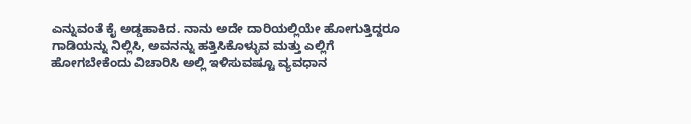ಎನ್ನುವಂತೆ ಕೈ ಅಡ್ಡಹಾಕಿದ. ನಾನು ಅದೇ ದಾರಿಯಲ್ಲಿಯೇ ಹೋಗುತ್ತಿದ್ದರೂ ಗಾಡಿಯನ್ನು ನಿಲ್ಲಿಸಿ, ಅವನನ್ನು ಹತ್ತಿಸಿಕೊಳ್ಳುವ ಮತ್ತು ಎಲ್ಲಿಗೆ ಹೋಗಬೇಕೆಂದು ವಿಚಾರಿಸಿ ಅಲ್ಲಿ ಇಳಿಸುವಷ್ಟೂ ವ್ಯವಧಾನ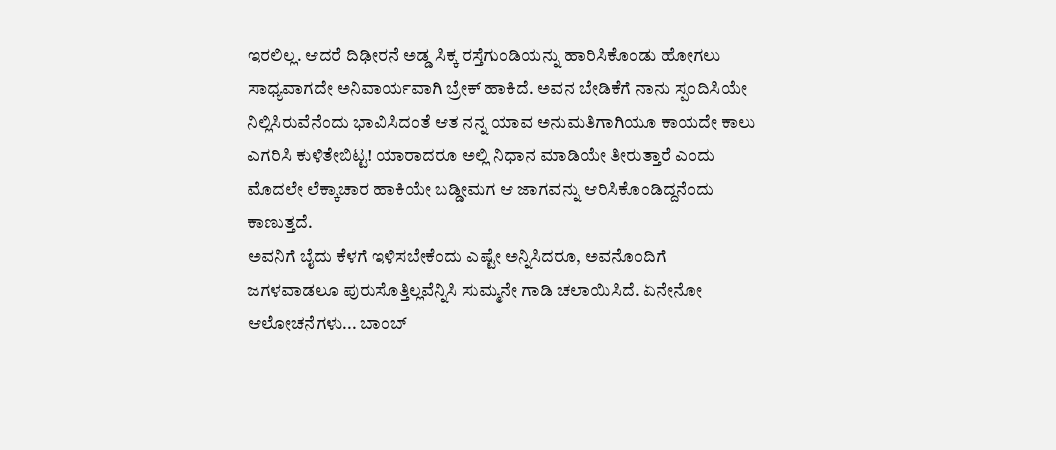ಇರಲಿಲ್ಲ. ಆದರೆ ದಿಢೀರನೆ ಅಡ್ಡ ಸಿಕ್ಕ ರಸ್ತೆಗುಂಡಿಯನ್ನು ಹಾರಿಸಿಕೊಂಡು ಹೋಗಲು ಸಾಧ್ಯವಾಗದೇ ಅನಿವಾರ್ಯವಾಗಿ ಬ್ರೇಕ್ ಹಾಕಿದೆ. ಅವನ ಬೇಡಿಕೆಗೆ ನಾನು ಸ್ಪಂದಿಸಿಯೇ ನಿಲ್ಲಿಸಿರುವೆನೆಂದು ಭಾವಿಸಿದಂತೆ ಆತ ನನ್ನ ಯಾವ ಅನುಮತಿಗಾಗಿಯೂ ಕಾಯದೇ ಕಾಲು ಎಗರಿಸಿ ಕುಳಿತೇಬಿಟ್ಟ! ಯಾರಾದರೂ ಅಲ್ಲಿ ನಿಧಾನ ಮಾಡಿಯೇ ತೀರುತ್ತಾರೆ ಎಂದು ಮೊದಲೇ ಲೆಕ್ಕಾಚಾರ ಹಾಕಿಯೇ ಬಡ್ಡೀಮಗ ಆ ಜಾಗವನ್ನು ಆರಿಸಿಕೊಂಡಿದ್ದನೆಂದು ಕಾಣುತ್ತದೆ.
ಅವನಿಗೆ ಬೈದು ಕೆಳಗೆ ಇಳಿಸಬೇಕೆಂದು ಎಷ್ಟೇ ಅನ್ನಿಸಿದರೂ, ಅವನೊಂದಿಗೆ ಜಗಳವಾಡಲೂ ಪುರುಸೊತ್ತಿಲ್ಲವೆನ್ನಿಸಿ ಸುಮ್ಮನೇ ಗಾಡಿ ಚಲಾಯಿಸಿದೆ. ಏನೇನೋ ಆಲೋಚನೆಗಳು... ಬಾಂಬ್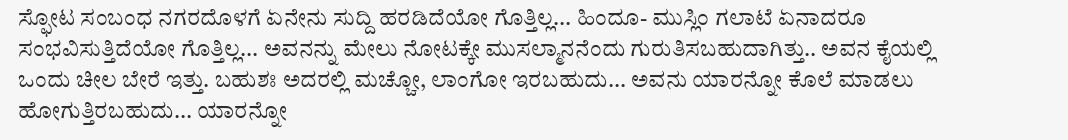ಸ್ಫೋಟ ಸಂಬಂಧ ನಗರದೊಳಗೆ ಏನೇನು ಸುದ್ದಿ ಹರಡಿದೆಯೋ ಗೊತ್ತಿಲ್ಲ... ಹಿಂದೂ- ಮುಸ್ಲಿಂ ಗಲಾಟೆ ಏನಾದರೂ ಸಂಭವಿಸುತ್ತಿದೆಯೋ ಗೊತ್ತಿಲ್ಲ... ಅವನನ್ನು ಮೇಲು ನೋಟಕ್ಕೇ ಮುಸಲ್ಮಾನನೆಂದು ಗುರುತಿಸಬಹುದಾಗಿತ್ತು.. ಅವನ ಕೈಯಲ್ಲಿ ಒಂದು ಚೀಲ ಬೇರೆ ಇತ್ತು. ಬಹುಶಃ ಅದರಲ್ಲಿ ಮಚ್ಚೋ, ಲಾಂಗೋ ಇರಬಹುದು... ಅವನು ಯಾರನ್ನೋ ಕೊಲೆ ಮಾಡಲು ಹೋಗುತ್ತಿರಬಹುದು... ಯಾರನ್ನೋ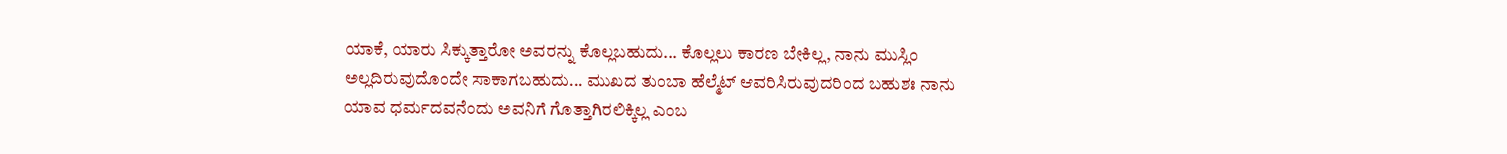ಯಾಕೆ, ಯಾರು ಸಿಕ್ಕುತ್ತಾರೋ ಅವರನ್ನು ಕೊಲ್ಲಬಹುದು... ಕೊಲ್ಲಲು ಕಾರಣ ಬೇಕಿಲ್ಲ, ನಾನು ಮುಸ್ಲಿಂ ಅಲ್ಲದಿರುವುದೊಂದೇ ಸಾಕಾಗಬಹುದು... ಮುಖದ ತುಂಬಾ ಹೆಲ್ಮೆಟ್ ಆವರಿಸಿರುವುದರಿಂದ ಬಹುಶಃ ನಾನು ಯಾವ ಧರ್ಮದವನೆಂದು ಅವನಿಗೆ ಗೊತ್ತಾಗಿರಲಿಕ್ಕಿಲ್ಲ ಎಂಬ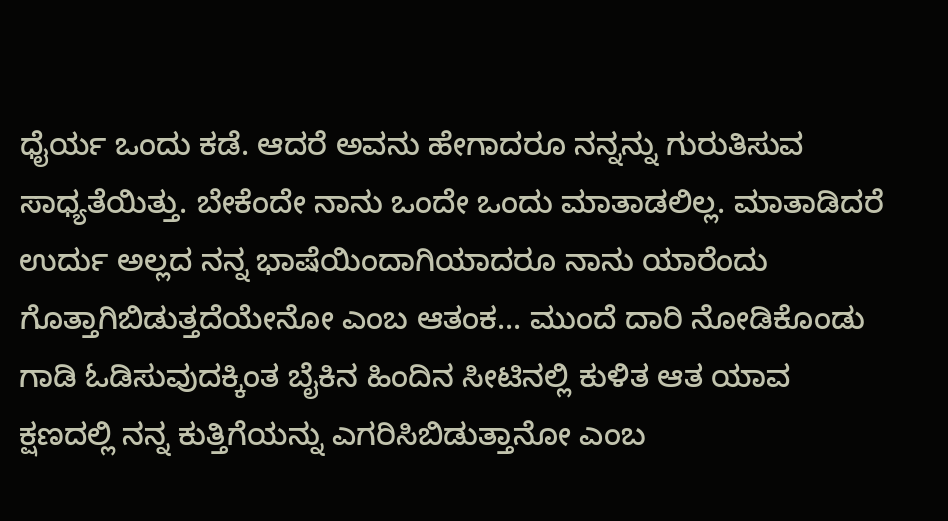ಧೈರ್ಯ ಒಂದು ಕಡೆ. ಆದರೆ ಅವನು ಹೇಗಾದರೂ ನನ್ನನ್ನು ಗುರುತಿಸುವ ಸಾಧ್ಯತೆಯಿತ್ತು. ಬೇಕೆಂದೇ ನಾನು ಒಂದೇ ಒಂದು ಮಾತಾಡಲಿಲ್ಲ. ಮಾತಾಡಿದರೆ ಉರ್ದು ಅಲ್ಲದ ನನ್ನ ಭಾಷೆಯಿಂದಾಗಿಯಾದರೂ ನಾನು ಯಾರೆಂದು ಗೊತ್ತಾಗಿಬಿಡುತ್ತದೆಯೇನೋ ಎಂಬ ಆತಂಕ... ಮುಂದೆ ದಾರಿ ನೋಡಿಕೊಂಡು ಗಾಡಿ ಓಡಿಸುವುದಕ್ಕಿಂತ ಬೈಕಿನ ಹಿಂದಿನ ಸೀಟಿನಲ್ಲಿ ಕುಳಿತ ಆತ ಯಾವ ಕ್ಷಣದಲ್ಲಿ ನನ್ನ ಕುತ್ತಿಗೆಯನ್ನು ಎಗರಿಸಿಬಿಡುತ್ತಾನೋ ಎಂಬ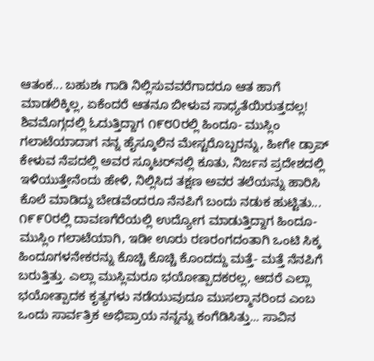ಆತಂಕ... ಬಹುಶಃ ಗಾಡಿ ನಿಲ್ಲಿಸುವವರೆಗಾದರೂ ಆತ ಹಾಗೆ ಮಾಡಲಿಕ್ಕಿಲ್ಲ, ಏಕೆಂದರೆ ಆತನೂ ಬೀಳುವ ಸಾಧ್ಯತೆಯಿರುತ್ತದಲ್ಲ!
ಶಿವಮೊಗ್ಗದಲ್ಲಿ ಓದುತ್ತಿದ್ದಾಗ ೧೯೮೦ರಲ್ಲಿ ಹಿಂದೂ- ಮುಸ್ಲಿಂ ಗಲಾಟೆಯಾದಾಗ ನನ್ನ ಹೈಸ್ಕೂಲಿನ ಮೇಸ್ಟರೊಬ್ಬರನ್ನು, ಹೀಗೇ ಡ್ರಾಪ್ ಕೇಳುವ ನೆಪದಲ್ಲಿ ಅವರ ಸ್ಕೂಟರ್‌ನಲ್ಲಿ ಕೂತು, ನಿರ್ಜನ ಪ್ರದೇಶದಲ್ಲಿ ಇಳಿಯುತ್ತೇನೆಂದು ಹೇಳಿ, ನಿಲ್ಲಿಸಿದ ತಕ್ಷಣ ಅವರ ತಲೆಯನ್ನು ಹಾರಿಸಿ ಕೊಲೆ ಮಾಡಿದ್ದು ಬೇಡವೆಂದರೂ ನೆನಪಿಗೆ ಬಂದು ನಡುಕ ಹುಟ್ಟಿತು... ೧೯೯೦ರಲ್ಲಿ ದಾವಣಗೆರೆಯಲ್ಲಿ ಉದ್ಯೋಗ ಮಾಡುತ್ತಿದ್ದಾಗ ಹಿಂದೂ- ಮುಸ್ಲಿಂ ಗಲಾಟೆಯಾಗಿ, ಇಡೀ ಊರು ರಣರಂಗದಂತಾಗಿ ಒಂಟಿ ಸಿಕ್ಕ ಹಿಂದೂಗಳನೇಕರನ್ನು ಕೊಚ್ಚಿ ಕೊಚ್ಚಿ ಕೊಂದದ್ದು ಮತ್ತೆ- ಮತ್ತೆ ನೆನಪಿಗೆ ಬರುತ್ತಿತ್ತು. ಎಲ್ಲಾ ಮುಸ್ಲಿಮರೂ ಭಯೋತ್ಪಾದಕರಲ್ಲ, ಆದರೆ ಎಲ್ಲಾ ಭಯೋತ್ಪಾದಕ ಕೃತ್ಯಗಳು ನಡೆಯುವುದೂ ಮುಸಲ್ಮಾನರಿಂದ ಎಂಬ ಒಂದು ಸಾರ್ವತ್ರಿಕ ಅಭಿಪ್ರಾಯ ನನ್ನನ್ನು ಕಂಗೆಡಿಸಿತ್ತು... ಸಾವಿನ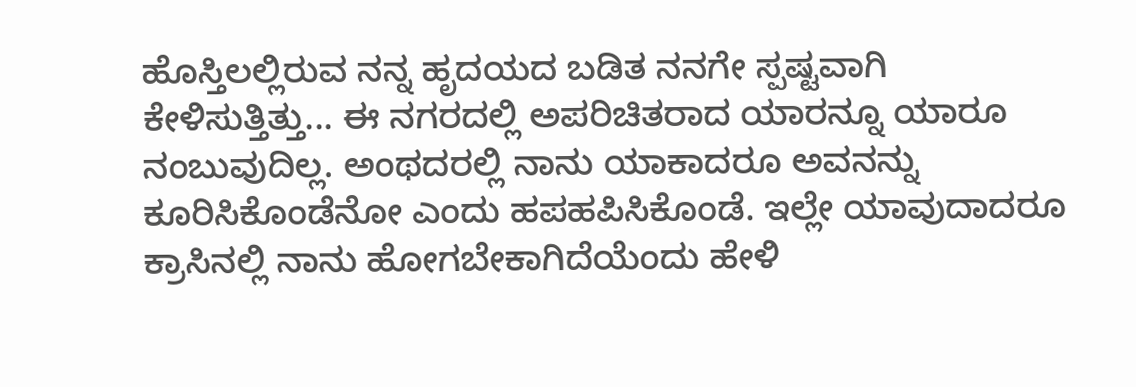ಹೊಸ್ತಿಲಲ್ಲಿರುವ ನನ್ನ ಹೃದಯದ ಬಡಿತ ನನಗೇ ಸ್ಪಷ್ಟವಾಗಿ ಕೇಳಿಸುತ್ತಿತ್ತು... ಈ ನಗರದಲ್ಲಿ ಅಪರಿಚಿತರಾದ ಯಾರನ್ನೂ ಯಾರೂ ನಂಬುವುದಿಲ್ಲ. ಅಂಥದರಲ್ಲಿ ನಾನು ಯಾಕಾದರೂ ಅವನನ್ನು ಕೂರಿಸಿಕೊಂಡೆನೋ ಎಂದು ಹಪಹಪಿಸಿಕೊಂಡೆ. ಇಲ್ಲೇ ಯಾವುದಾದರೂ ಕ್ರಾಸಿನಲ್ಲಿ ನಾನು ಹೋಗಬೇಕಾಗಿದೆಯೆಂದು ಹೇಳಿ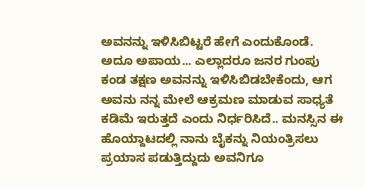ಅವನನ್ನು ಇಳಿಸಿಬಿಟ್ಟರೆ ಹೇಗೆ ಎಂದುಕೊಂಡೆ. ಅದೂ ಅಪಾಯ... ಎಲ್ಲಾದರೂ ಜನರ ಗುಂಪು ಕಂಡ ತಕ್ಷಣ ಅವನನ್ನು ಇಳಿಸಿಬಿಡಬೇಕೆಂದು, ಆಗ ಅವನು ನನ್ನ ಮೇಲೆ ಆಕ್ರಮಣ ಮಾಡುವ ಸಾಧ್ಯತೆ ಕಡಿಮೆ ಇರುತ್ತದೆ ಎಂದು ನಿರ್ಧರಿಸಿದೆ.. ಮನಸ್ಸಿನ ಈ ಹೊಯ್ದಾಟದಲ್ಲಿ ನಾನು ಬೈಕನ್ನು ನಿಯಂತ್ರಿಸಲು ಪ್ರಯಾಸ ಪಡುತ್ತಿದ್ದುದು ಅವನಿಗೂ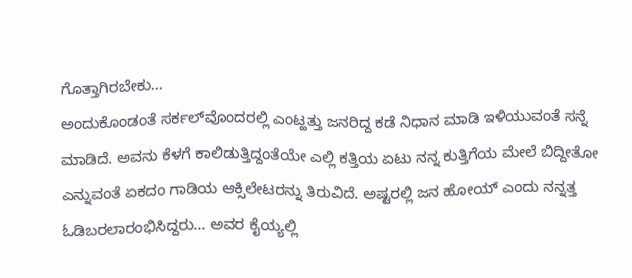ಗೊತ್ತಾಗಿರಬೇಕು...
ಅಂದುಕೊಂಡಂತೆ ಸರ್ಕಲ್‌ವೊಂದರಲ್ಲಿ ಎಂಟ್ಹತ್ತು ಜನರಿದ್ದ ಕಡೆ ನಿಧಾನ ಮಾಡಿ ಇಳಿಯುವಂತೆ ಸನ್ನೆ ಮಾಡಿದೆ. ಅವನು ಕೆಳಗೆ ಕಾಲಿಡುತ್ತಿದ್ದಂತೆಯೇ ಎಲ್ಲಿ ಕತ್ತಿಯ ಏಟು ನನ್ನ ಕುತ್ತಿಗೆಯ ಮೇಲೆ ಬಿದ್ದೀತೋ ಎನ್ನುವಂತೆ ಏಕದಂ ಗಾಡಿಯ ಆಕ್ಸಿಲೇಟರನ್ನು ತಿರುವಿದೆ. ಅಷ್ಟರಲ್ಲಿ ಜನ ಹೋಯ್ ಎಂದು ನನ್ನತ್ತ ಓಡಿಬರಲಾರಂಭಿಸಿದ್ದರು... ಅವರ ಕೈಯ್ಯಲ್ಲಿ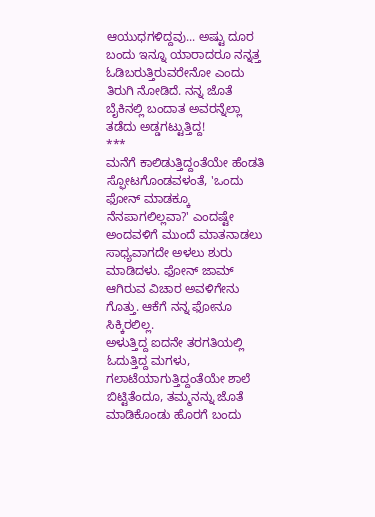ಆಯುಧಗಳಿದ್ದವು... ಅಷ್ಟು ದೂರ ಬಂದು ಇನ್ನೂ ಯಾರಾದರೂ ನನ್ನತ್ತ ಓಡಿಬರುತ್ತಿರುವರೇನೋ ಎಂದು ತಿರುಗಿ ನೋಡಿದೆ. ನನ್ನ ಜೊತೆ ಬೈಕಿನಲ್ಲಿ ಬಂದಾತ ಅವರನ್ನೆಲ್ಲಾ ತಡೆದು ಅಡ್ಡಗಟ್ಟುತ್ತಿದ್ದ!
***
ಮನೆಗೆ ಕಾಲಿಡುತ್ತಿದ್ದಂತೆಯೇ ಹೆಂಡತಿ ಸ್ಫೋಟಗೊಂಡವಳಂತೆ, 'ಒಂದು ಫೋನ್ ಮಾಡಕ್ಕೂ ನೆನಪಾಗಲಿಲ್ಲವಾ?' ಎಂದಷ್ಟೇ ಅಂದವಳಿಗೆ ಮುಂದೆ ಮಾತನಾಡಲು ಸಾಧ್ಯವಾಗದೇ ಅಳಲು ಶುರು ಮಾಡಿದಳು. ಫೋನ್ ಜಾಮ್ ಆಗಿರುವ ವಿಚಾರ ಅವಳಿಗೇನು ಗೊತ್ತು. ಆಕೆಗೆ ನನ್ನ ಫೋನೂ ಸಿಕ್ಕಿರಲಿಲ್ಲ.
ಅಳುತ್ತಿದ್ದ ಐದನೇ ತರಗತಿಯಲ್ಲಿ ಓದುತ್ತಿದ್ದ ಮಗಳು, ಗಲಾಟೆಯಾಗುತ್ತಿದ್ದಂತೆಯೇ ಶಾಲೆ ಬಿಟ್ಟಿತೆಂದೂ, ತಮ್ಮನನ್ನು ಜೊತೆ ಮಾಡಿಕೊಂಡು ಹೊರಗೆ ಬಂದು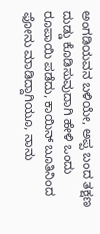ಅಂಗಡಿಯವನ ಬಳಿಯೇ, ಅಪ್ಪ ಬಂದ ತಕ್ಷಣ ದುಡ್ಡು ಕೊಡಿಸುವುದಾಗಿ ಹೇಳಿ ಒಂದು ರೂಪಾಯಿ ಪಡೆದು, ಕಾಯಿನ್ ಬೂತಿನಿಂದ ಫೋನು ಮಾಡಿದ್ದಾಗಿಯೂ, ನಾನು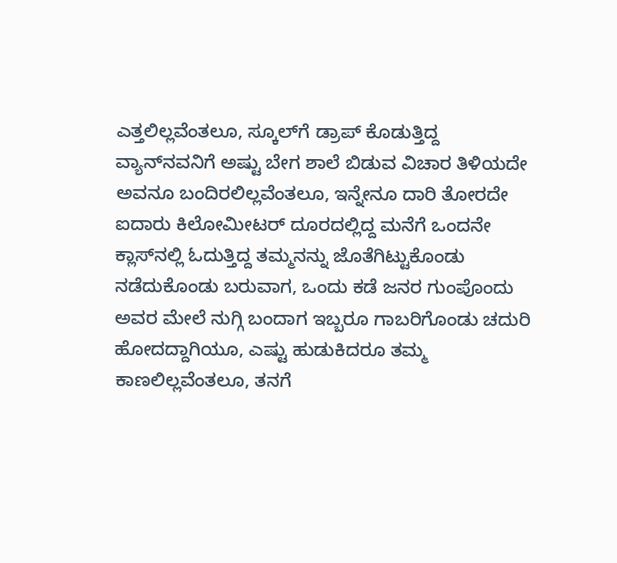ಎತ್ತಲಿಲ್ಲವೆಂತಲೂ, ಸ್ಕೂಲ್‌ಗೆ ಡ್ರಾಪ್ ಕೊಡುತ್ತಿದ್ದ ವ್ಯಾನ್‌ನವನಿಗೆ ಅಷ್ಟು ಬೇಗ ಶಾಲೆ ಬಿಡುವ ವಿಚಾರ ತಿಳಿಯದೇ ಅವನೂ ಬಂದಿರಲಿಲ್ಲವೆಂತಲೂ, ಇನ್ನೇನೂ ದಾರಿ ತೋರದೇ ಐದಾರು ಕಿಲೋಮೀಟರ್ ದೂರದಲ್ಲಿದ್ದ ಮನೆಗೆ ಒಂದನೇ ಕ್ಲಾಸ್‌ನಲ್ಲಿ ಓದುತ್ತಿದ್ದ ತಮ್ಮನನ್ನು ಜೊತೆಗಿಟ್ಟುಕೊಂಡು ನಡೆದುಕೊಂಡು ಬರುವಾಗ, ಒಂದು ಕಡೆ ಜನರ ಗುಂಪೊಂದು ಅವರ ಮೇಲೆ ನುಗ್ಗಿ ಬಂದಾಗ ಇಬ್ಬರೂ ಗಾಬರಿಗೊಂಡು ಚದುರಿ ಹೋದದ್ದಾಗಿಯೂ, ಎಷ್ಟು ಹುಡುಕಿದರೂ ತಮ್ಮ ಕಾಣಲಿಲ್ಲವೆಂತಲೂ, ತನಗೆ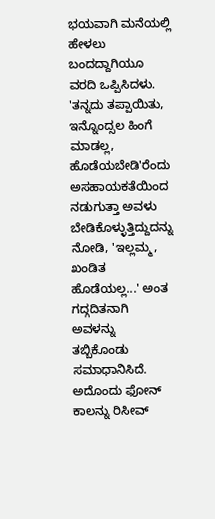ಭಯವಾಗಿ ಮನೆಯಲ್ಲಿ ಹೇಳಲು ಬಂದದ್ದಾಗಿಯೂ ವರದಿ ಒಪ್ಪಿಸಿದಳು.
'ತನ್ನದು ತಪ್ಪಾಯಿತು, ಇನ್ನೊಂದ್ಸಲ ಹಿಂಗೆ ಮಾಡಲ್ಲ, ಹೊಡೆಯಬೇಡಿ'ರೆಂದು ಅಸಹಾಯಕತೆಯಿಂದ ನಡುಗುತ್ತಾ ಅವಳು ಬೇಡಿಕೊಳ್ಳುತ್ತಿದ್ದುದನ್ನು ನೋಡಿ, 'ಇಲ್ಲಮ್ಮ, ಖಂಡಿತ ಹೊಡೆಯಲ್ಲ...' ಅಂತ ಗದ್ಗದಿತನಾಗಿ ಅವಳನ್ನು ತಬ್ಬಿಕೊಂಡು ಸಮಾಧಾನಿಸಿದೆ.
ಅದೊಂದು ಫೋನ್ ಕಾಲನ್ನು ರಿಸೀವ್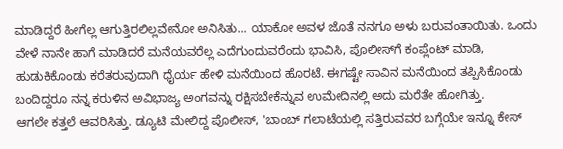ಮಾಡಿದ್ದರೆ ಹೀಗೆಲ್ಲ ಆಗುತ್ತಿರಲಿಲ್ಲವೇನೋ ಅನಿಸಿತು... ಯಾಕೋ ಅವಳ ಜೊತೆ ನನಗೂ ಅಳು ಬರುವಂತಾಯಿತು. ಒಂದು ವೇಳೆ ನಾನೇ ಹಾಗೆ ಮಾಡಿದರೆ ಮನೆಯವರೆಲ್ಲ ಎದೆಗುಂದುವರೆಂದು ಭಾವಿಸಿ, ಪೊಲೀಸ್‌ಗೆ ಕಂಪ್ಲೆಂಟ್ ಮಾಡಿ, ಹುಡುಕಿಕೊಂಡು ಕರೆತರುವುದಾಗಿ ಧೈರ್ಯ ಹೇಳಿ ಮನೆಯಿಂದ ಹೊರಟೆ. ಈಗಷ್ಟೇ ಸಾವಿನ ಮನೆಯಿಂದ ತಪ್ಪಿಸಿಕೊಂಡು ಬಂದಿದ್ದರೂ ನನ್ನ ಕರುಳಿನ ಅವಿಭಾಜ್ಯ ಅಂಗವನ್ನು ರಕ್ಷಿಸಬೇಕೆನ್ನುವ ಉಮೇದಿನಲ್ಲಿ ಅದು ಮರೆತೇ ಹೋಗಿತ್ತು.
ಆಗಲೇ ಕತ್ತಲೆ ಆವರಿಸಿತ್ತು. ಡ್ಯೂಟಿ ಮೇಲಿದ್ದ ಪೊಲೀಸ್, 'ಬಾಂಬ್ ಗಲಾಟೆಯಲ್ಲಿ ಸತ್ತಿರುವವರ ಬಗ್ಗೆಯೇ ಇನ್ನೂ ಕೇಸ್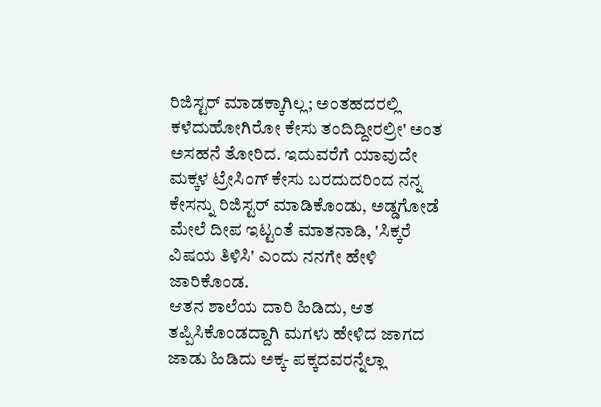ರಿಜಿಸ್ಟರ್ ಮಾಡಕ್ಕಾಗಿಲ್ಲ; ಅಂತಹದರಲ್ಲಿ ಕಳೆದುಹೋಗಿರೋ ಕೇಸು ತಂದಿದ್ದೀರಲ್ರೀ' ಅಂತ ಅಸಹನೆ ತೋರಿದ. ಇದುವರೆಗೆ ಯಾವುದೇ ಮಕ್ಕಳ ಟ್ರೇಸಿಂಗ್ ಕೇಸು ಬರದುದರಿಂದ ನನ್ನ ಕೇಸನ್ನು ರಿಜಿಸ್ಟರ್ ಮಾಡಿಕೊಂಡು, ಅಡ್ಡಗೋಡೆ ಮೇಲೆ ದೀಪ ಇಟ್ಟಂತೆ ಮಾತನಾಡಿ, 'ಸಿಕ್ಕರೆ ವಿಷಯ ತಿಳಿಸಿ' ಎಂದು ನನಗೇ ಹೇಳಿ ಜಾರಿಕೊಂಡ.
ಆತನ ಶಾಲೆಯ ದಾರಿ ಹಿಡಿದು, ಆತ ತಪ್ಪಿಸಿಕೊಂಡದ್ದಾಗಿ ಮಗಳು ಹೇಳಿದ ಜಾಗದ ಜಾಡು ಹಿಡಿದು ಅಕ್ಕ- ಪಕ್ಕದವರನ್ನೆಲ್ಲಾ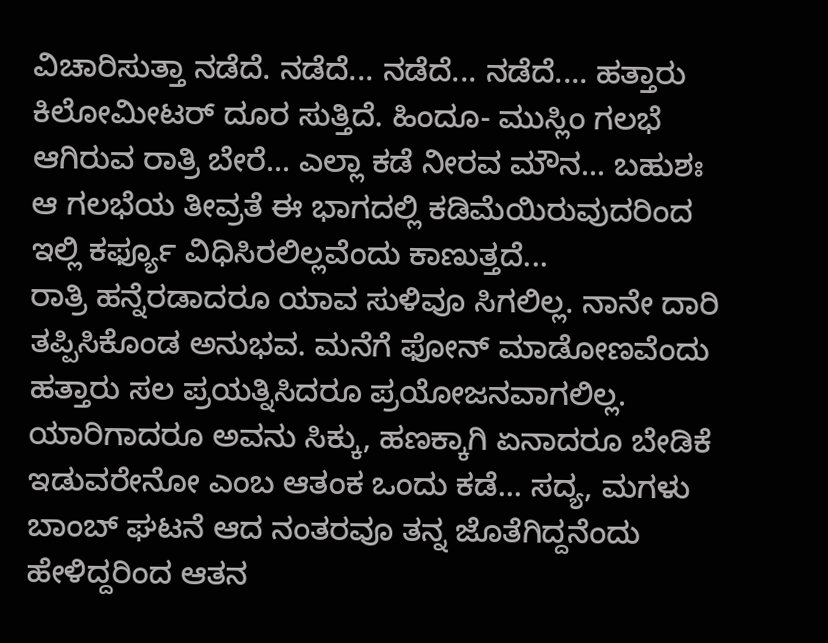ವಿಚಾರಿಸುತ್ತಾ ನಡೆದೆ. ನಡೆದೆ... ನಡೆದೆ... ನಡೆದೆ.... ಹತ್ತಾರು ಕಿಲೋಮೀಟರ್ ದೂರ ಸುತ್ತಿದೆ. ಹಿಂದೂ- ಮುಸ್ಲಿಂ ಗಲಭೆ ಆಗಿರುವ ರಾತ್ರಿ ಬೇರೆ... ಎಲ್ಲಾ ಕಡೆ ನೀರವ ಮೌನ... ಬಹುಶಃ ಆ ಗಲಭೆಯ ತೀವ್ರತೆ ಈ ಭಾಗದಲ್ಲಿ ಕಡಿಮೆಯಿರುವುದರಿಂದ ಇಲ್ಲಿ ಕರ್ಫ್ಯೂ ವಿಧಿಸಿರಲಿಲ್ಲವೆಂದು ಕಾಣುತ್ತದೆ...
ರಾತ್ರಿ ಹನ್ನೆರಡಾದರೂ ಯಾವ ಸುಳಿವೂ ಸಿಗಲಿಲ್ಲ. ನಾನೇ ದಾರಿ ತಪ್ಪಿಸಿಕೊಂಡ ಅನುಭವ. ಮನೆಗೆ ಫೋನ್ ಮಾಡೋಣವೆಂದು ಹತ್ತಾರು ಸಲ ಪ್ರಯತ್ನಿಸಿದರೂ ಪ್ರಯೋಜನವಾಗಲಿಲ್ಲ. ಯಾರಿಗಾದರೂ ಅವನು ಸಿಕ್ಕು, ಹಣಕ್ಕಾಗಿ ಏನಾದರೂ ಬೇಡಿಕೆ ಇಡುವರೇನೋ ಎಂಬ ಆತಂಕ ಒಂದು ಕಡೆ... ಸದ್ಯ, ಮಗಳು ಬಾಂಬ್ ಘಟನೆ ಆದ ನಂತರವೂ ತನ್ನ ಜೊತೆಗಿದ್ದನೆಂದು ಹೇಳಿದ್ದರಿಂದ ಆತನ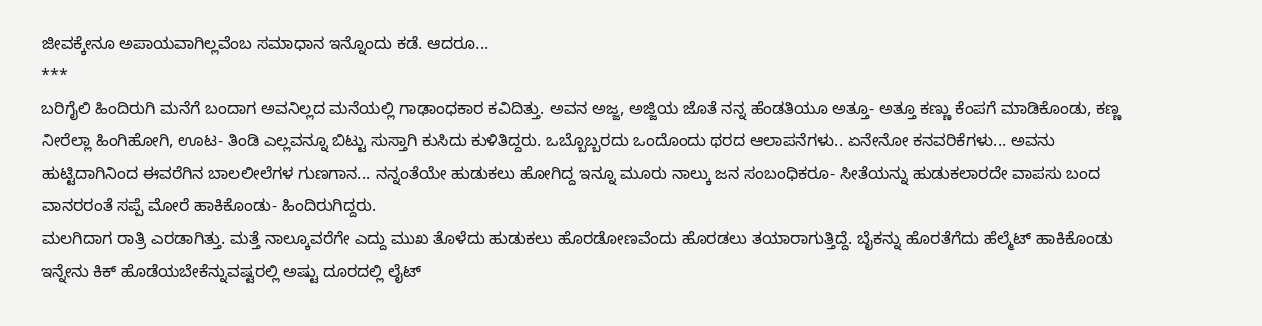ಜೀವಕ್ಕೇನೂ ಅಪಾಯವಾಗಿಲ್ಲವೆಂಬ ಸಮಾಧಾನ ಇನ್ನೊಂದು ಕಡೆ. ಆದರೂ...
***
ಬರಿಗೈಲಿ ಹಿಂದಿರುಗಿ ಮನೆಗೆ ಬಂದಾಗ ಅವನಿಲ್ಲದ ಮನೆಯಲ್ಲಿ ಗಾಢಾಂಧಕಾರ ಕವಿದಿತ್ತು. ಅವನ ಅಜ್ಜ, ಅಜ್ಜಿಯ ಜೊತೆ ನನ್ನ ಹೆಂಡತಿಯೂ ಅತ್ತೂ- ಅತ್ತೂ ಕಣ್ಣು ಕೆಂಪಗೆ ಮಾಡಿಕೊಂಡು, ಕಣ್ಣ ನೀರೆಲ್ಲಾ ಹಿಂಗಿಹೋಗಿ, ಊಟ- ತಿಂಡಿ ಎಲ್ಲವನ್ನೂ ಬಿಟ್ಟು ಸುಸ್ತಾಗಿ ಕುಸಿದು ಕುಳಿತಿದ್ದರು. ಒಬ್ಬೊಬ್ಬರದು ಒಂದೊಂದು ಥರದ ಆಲಾಪನೆಗಳು.. ಏನೇನೋ ಕನವರಿಕೆಗಳು... ಅವನು ಹುಟ್ಟಿದಾಗಿನಿಂದ ಈವರೆಗಿನ ಬಾಲಲೀಲೆಗಳ ಗುಣಗಾನ... ನನ್ನಂತೆಯೇ ಹುಡುಕಲು ಹೋಗಿದ್ದ ಇನ್ನೂ ಮೂರು ನಾಲ್ಕು ಜನ ಸಂಬಂಧಿಕರೂ- ಸೀತೆಯನ್ನು ಹುಡುಕಲಾರದೇ ವಾಪಸು ಬಂದ ವಾನರರಂತೆ ಸಪ್ಪೆ ಮೋರೆ ಹಾಕಿಕೊಂಡು- ಹಿಂದಿರುಗಿದ್ದರು.
ಮಲಗಿದಾಗ ರಾತ್ರಿ ಎರಡಾಗಿತ್ತು. ಮತ್ತೆ ನಾಲ್ಕೂವರೆಗೇ ಎದ್ದು ಮುಖ ತೊಳೆದು ಹುಡುಕಲು ಹೊರಡೋಣವೆಂದು ಹೊರಡಲು ತಯಾರಾಗುತ್ತಿದ್ದೆ. ಬೈಕನ್ನು ಹೊರತೆಗೆದು ಹೆಲ್ಮೆಟ್ ಹಾಕಿಕೊಂಡು ಇನ್ನೇನು ಕಿಕ್ ಹೊಡೆಯಬೇಕೆನ್ನುವಷ್ಟರಲ್ಲಿ ಅಷ್ಟು ದೂರದಲ್ಲಿ ಲೈಟ್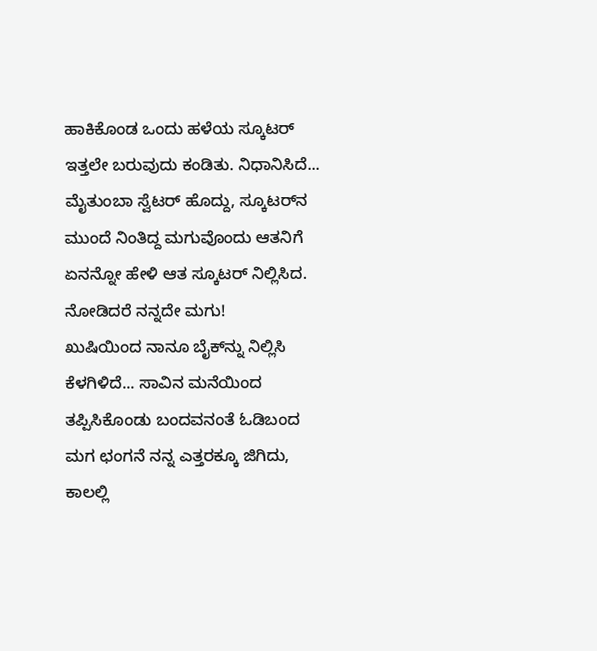ಹಾಕಿಕೊಂಡ ಒಂದು ಹಳೆಯ ಸ್ಕೂಟರ್ ಇತ್ತಲೇ ಬರುವುದು ಕಂಡಿತು. ನಿಧಾನಿಸಿದೆ... ಮೈತುಂಬಾ ಸ್ವೆಟರ್ ಹೊದ್ದು, ಸ್ಕೂಟರ್‌ನ ಮುಂದೆ ನಿಂತಿದ್ದ ಮಗುವೊಂದು ಆತನಿಗೆ ಏನನ್ನೋ ಹೇಳಿ ಆತ ಸ್ಕೂಟರ್ ನಿಲ್ಲಿಸಿದ. ನೋಡಿದರೆ ನನ್ನದೇ ಮಗು!
ಖುಷಿಯಿಂದ ನಾನೂ ಬೈಕ್‌ನ್ನು ನಿಲ್ಲಿಸಿ ಕೆಳಗಿಳಿದೆ... ಸಾವಿನ ಮನೆಯಿಂದ ತಪ್ಪಿಸಿಕೊಂಡು ಬಂದವನಂತೆ ಓಡಿಬಂದ ಮಗ ಛಂಗನೆ ನನ್ನ ಎತ್ತರಕ್ಕೂ ಜಿಗಿದು, ಕಾಲಲ್ಲಿ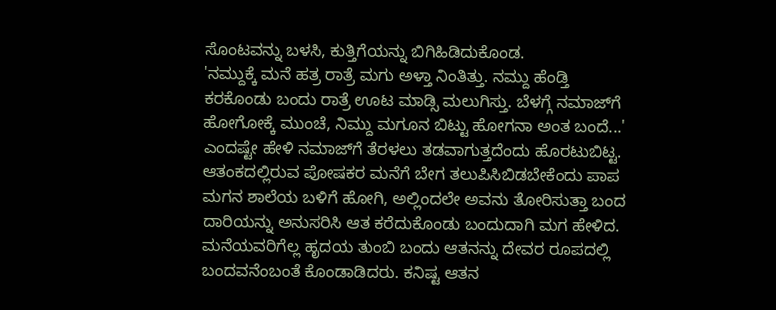ಸೊಂಟವನ್ನು ಬಳಸಿ, ಕುತ್ತಿಗೆಯನ್ನು ಬಿಗಿಹಿಡಿದುಕೊಂಡ.
'ನಮ್ದುಕ್ಕೆ ಮನೆ ಹತ್ರ ರಾತ್ರೆ ಮಗು ಅಳ್ತಾ ನಿಂತಿತ್ತು. ನಮ್ದು ಹೆಂಡ್ತಿ ಕರಕೊಂಡು ಬಂದು ರಾತ್ರೆ ಊಟ ಮಾಡ್ಸಿ ಮಲುಗಿಸ್ತು. ಬೆಳಗ್ಗೆ ನಮಾಜ್‌ಗೆ ಹೋಗೋಕ್ಕೆ ಮುಂಚೆ, ನಿಮ್ದು ಮಗೂನ ಬಿಟ್ಟು ಹೋಗನಾ ಅಂತ ಬಂದೆ...' ಎಂದಷ್ಟೇ ಹೇಳಿ ನಮಾಜ್‌ಗೆ ತೆರಳಲು ತಡವಾಗುತ್ತದೆಂದು ಹೊರಟುಬಿಟ್ಟ. ಆತಂಕದಲ್ಲಿರುವ ಪೋಷಕರ ಮನೆಗೆ ಬೇಗ ತಲುಪಿಸಿಬಿಡಬೇಕೆಂದು ಪಾಪ ಮಗನ ಶಾಲೆಯ ಬಳಿಗೆ ಹೋಗಿ, ಅಲ್ಲಿಂದಲೇ ಅವನು ತೋರಿಸುತ್ತಾ ಬಂದ ದಾರಿಯನ್ನು ಅನುಸರಿಸಿ ಆತ ಕರೆದುಕೊಂಡು ಬಂದುದಾಗಿ ಮಗ ಹೇಳಿದ. ಮನೆಯವರಿಗೆಲ್ಲ ಹೃದಯ ತುಂಬಿ ಬಂದು ಆತನನ್ನು ದೇವರ ರೂಪದಲ್ಲಿ ಬಂದವನೆಂಬಂತೆ ಕೊಂಡಾಡಿದರು. ಕನಿಷ್ಟ ಆತನ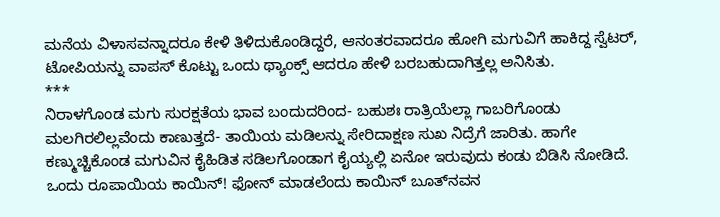ಮನೆಯ ವಿಳಾಸವನ್ನಾದರೂ ಕೇಳಿ ತಿಳಿದುಕೊಂಡಿದ್ದರೆ, ಆನಂತರವಾದರೂ ಹೋಗಿ ಮಗುವಿಗೆ ಹಾಕಿದ್ದ ಸ್ವೆಟರ್, ಟೋಪಿಯನ್ನು ವಾಪಸ್ ಕೊಟ್ಟು ಒಂದು ಥ್ಯಾಂಕ್ಸ್ ಆದರೂ ಹೇಳಿ ಬರಬಹುದಾಗಿತ್ತಲ್ಲ ಅನಿಸಿತು.
***
ನಿರಾಳಗೊಂಡ ಮಗು ಸುರಕ್ಷತೆಯ ಭಾವ ಬಂದುದರಿಂದ- ಬಹುಶಃ ರಾತ್ರಿಯೆಲ್ಲಾ ಗಾಬರಿಗೊಂಡು ಮಲಗಿರಲಿಲ್ಲವೆಂದು ಕಾಣುತ್ತದೆ- ತಾಯಿಯ ಮಡಿಲನ್ನು ಸೇರಿದಾಕ್ಷಣ ಸುಖ ನಿದ್ರೆಗೆ ಜಾರಿತು. ಹಾಗೇ ಕಣ್ಮುಚ್ಚಿಕೊಂಡ ಮಗುವಿನ ಕೈಹಿಡಿತ ಸಡಿಲಗೊಂಡಾಗ ಕೈಯ್ಯಲ್ಲಿ ಏನೋ ಇರುವುದು ಕಂಡು ಬಿಡಿಸಿ ನೋಡಿದೆ. ಒಂದು ರೂಪಾಯಿಯ ಕಾಯಿನ್! ಫೋನ್ ಮಾಡಲೆಂದು ಕಾಯಿನ್ ಬೂತ್‌ನವನ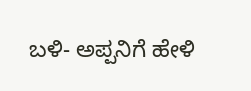ಬಳಿ- ಅಪ್ಪನಿಗೆ ಹೇಳಿ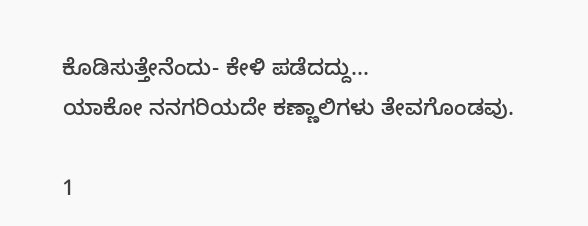ಕೊಡಿಸುತ್ತೇನೆಂದು- ಕೇಳಿ ಪಡೆದದ್ದು...
ಯಾಕೋ ನನಗರಿಯದೇ ಕಣ್ಣಾಲಿಗಳು ತೇವಗೊಂಡವು.

1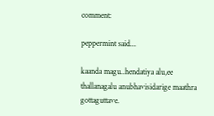comment:

peppermint said...

kaanda magu..hendatiya alu,ee thallanagalu anubhavisidarige maathra gottaguttave.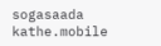sogasaada kathe.mobile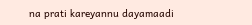na prati kareyannu dayamaadi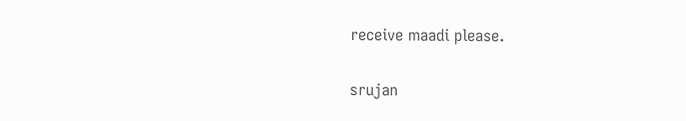receive maadi please.

srujan